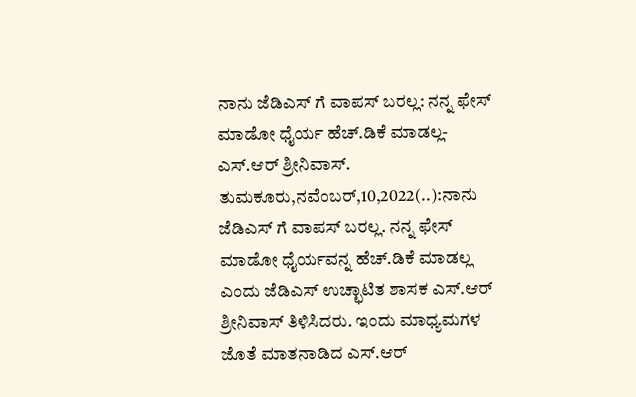ನಾನು ಜೆಡಿಎಸ್ ಗೆ ವಾಪಸ್ ಬರಲ್ಲ: ನನ್ನ ಫೇಸ್ ಮಾಡೋ ಧೈರ್ಯ ಹೆಚ್.ಡಿಕೆ ಮಾಡಲ್ಲ- ಎಸ್.ಆರ್ ಶ್ರೀನಿವಾಸ್. ತುಮಕೂರು,ನವೆಂಬರ್,10,2022(..):ನಾನು ಜೆಡಿಎಸ್ ಗೆ ವಾಪಸ್ ಬರಲ್ಲ. ನನ್ನ ಫೇಸ್ ಮಾಡೋ ಧೈರ್ಯವನ್ನ ಹೆಚ್.ಡಿಕೆ ಮಾಡಲ್ಲ ಎಂದು ಜೆಡಿಎಸ್ ಉಚ್ಛಾಟಿತ ಶಾಸಕ ಎಸ್.ಆರ್ ಶ್ರೀನಿವಾಸ್ ತಿಳಿಸಿದರು. ಇಂದು ಮಾಧ್ಯಮಗಳ ಜೊತೆ ಮಾತನಾಡಿದ ಎಸ್.ಆರ್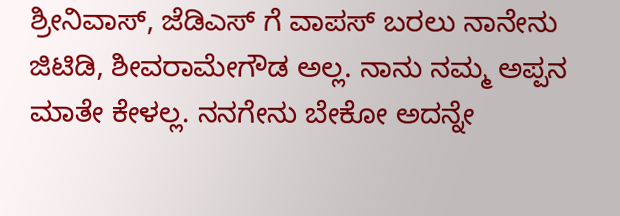ಶ್ರೀನಿವಾಸ್, ಜೆಡಿಎಸ್ ಗೆ ವಾಪಸ್ ಬರಲು ನಾನೇನು ಜಿಟಿಡಿ, ಶೀವರಾಮೇಗೌಡ ಅಲ್ಲ. ನಾನು ನಮ್ಮ ಅಪ್ಪನ ಮಾತೇ ಕೇಳಲ್ಲ. ನನಗೇನು ಬೇಕೋ ಅದನ್ನೇ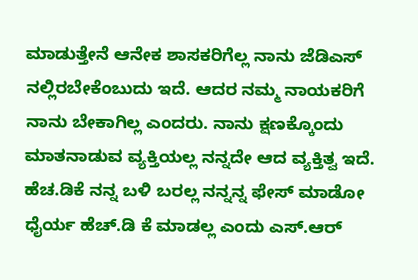ಮಾಡುತ್ತೇನೆ ಆನೇಕ ಶಾಸಕರಿಗೆಲ್ಲ ನಾನು ಜೆಡಿಎಸ್ ನಲ್ಲಿರಬೇಕೆಂಬುದು ಇದೆ. ಆದರ ನಮ್ಮ ನಾಯಕರಿಗೆ ನಾನು ಬೇಕಾಗಿಲ್ಲ ಎಂದರು. ನಾನು ಕ್ಷಣಕ್ಕೊಂದು ಮಾತನಾಡುವ ವ್ಯಕ್ತಿಯಲ್ಲ ನನ್ನದೇ ಆದ ವ್ಯಕ್ತಿತ್ವ ಇದೆ. ಹೆಚ.ಡಿಕೆ ನನ್ನ ಬಳಿ ಬರಲ್ಲ ನನ್ನನ್ನ ಫೇಸ್ ಮಾಡೋ ಧೈರ್ಯ ಹೆಚ್.ಡಿ ಕೆ ಮಾಡಲ್ಲ ಎಂದು ಎಸ್.ಆರ್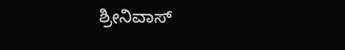ಶ್ರೀನಿವಾಸ್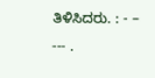ತಿಳಿಸಿದರು. : - – --- .